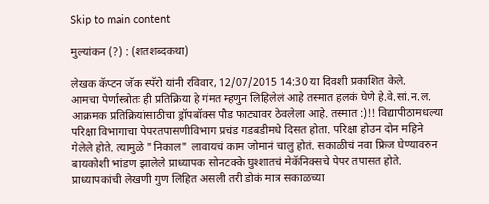Skip to main content

मुल्यांकन (?) : (शतशब्दकथा)

लेखक कॅप्टन जॅक स्पॅरो यांनी रविवार, 12/07/2015 14:30 या दिवशी प्रकाशित केले.
आमचा पेर्णास्त्रोतः ही प्रतिक्रिया हे गंमत म्हणुन लिहिलेलं आहे तस्मात हलकं घेणे हे.वे.सां.न.ल. आक्रमक प्रतिक्रियांसाठीचा ड्रॉपबॉक्स पौड फाट्यावर ठेवलेला आहे. तस्मात :)!! विद्यापीठामधल्या परिक्षा विभागाचा पेपरतपासणीविभाग प्रचंड गडबडीमधे दिसत होता. परिक्षा होउन दोन महिने गेलेले होते. त्यामुळे "निकाल" लावायचं काम जोमानं चालु होतं. सकाळीचं नवा फ्रिज घेण्यावरुन बायकोशी भांडण झालेले प्राध्यापक सोनटक्के घुश्शातचं मेकॅनिक्सचे पेपर तपासत होते. प्राध्यापकांची लेखणी गुण लिहित असली तरी डोकं मात्र सकाळच्या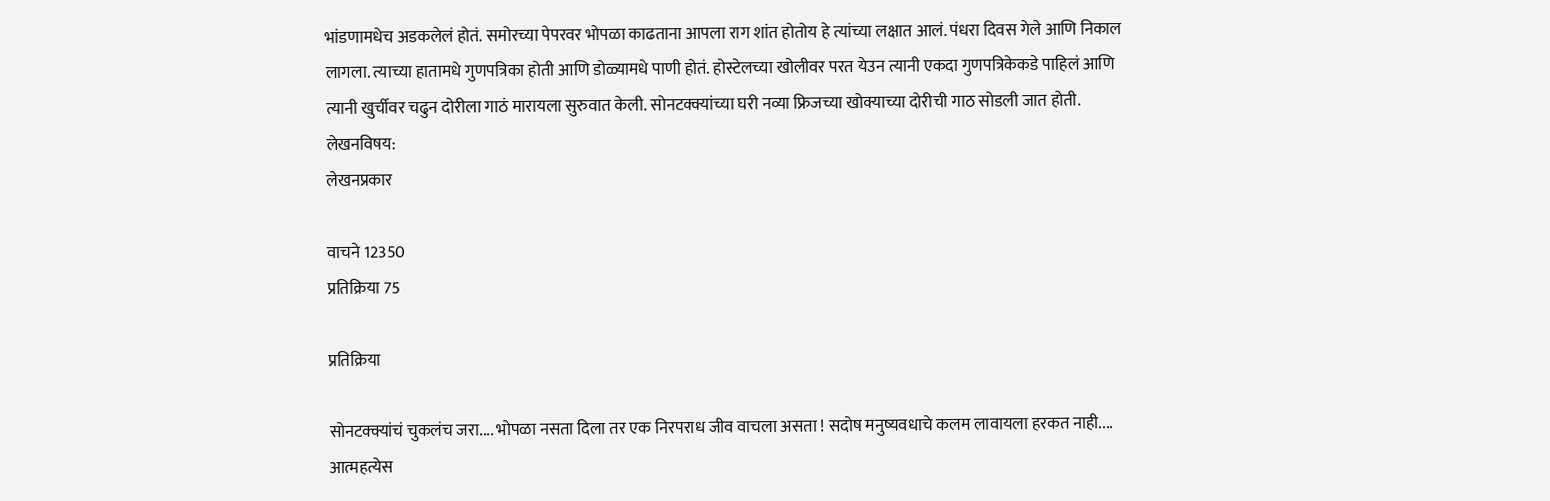भांडणामधेच अडकलेलं होतं. समोरच्या पेपरवर भोपळा काढताना आपला राग शांत होतोय हे त्यांच्या लक्षात आलं. पंधरा दिवस गेले आणि निकाल लागला. त्याच्या हातामधे गुणपत्रिका होती आणि डोळ्यामधे पाणी होतं. होस्टेलच्या खोलीवर परत येउन त्यानी एकदा गुणपत्रिकेकडे पाहिलं आणि त्यानी खुर्चीवर चढुन दोरीला गाठं मारायला सुरुवात केली. सोनटक्क्यांच्या घरी नव्या फ्रिजच्या खोक्याच्या दोरीची गाठ सोडली जात होती.
लेखनविषय:
लेखनप्रकार

वाचने 12350
प्रतिक्रिया 75

प्रतिक्रिया

सोनटक्क्यांचं चुकलंच जरा.... भोपळा नसता दिला तर एक निरपराध जीव वाचला असता ! सदोष मनुष्यवधाचे कलम लावायला हरकत नाही.... आत्महत्येस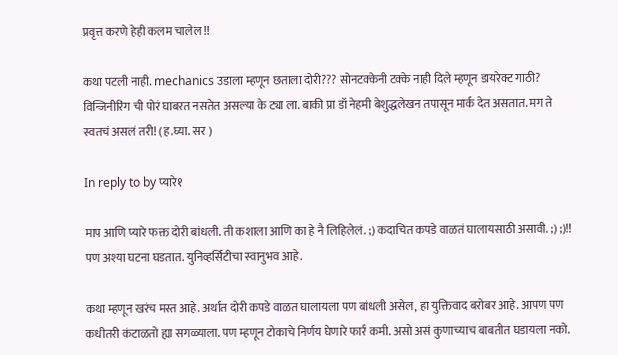प्रवृत्त करणे हेही कलम चालेल !!

कथा पटली नाही. mechanics उडाला म्हणून छताला दोरी??? सोनटक्केनी टक्के नाही दिले म्हणून डायरेक्ट गाठी? विन्जिनीरिंग ची पोरं घाबरत नसतेत असल्या के ट्या ला. बाकी प्रा डॉ नेहमी बेशुद्धलेखन तपासून मार्क देत असतात. मग ते स्वतचं असलं तरी! (ह.घ्या. सर )

In reply to by प्यारे१

माप आणि प्यारे फक्त दोरी बांधली. ती कशाला आणि का हे नै लिहिलेलं. ;) कदाचित कपडे वाळतं घालायसाठी असावी. ;) ;)!! पण अश्या घटना घडतात. युनिव्हर्सिटीचा स्वानुभव आहे.

कथा म्हणून खरंच मस्त आहे. अर्थात दोरी कपडे वाळत घालायला पण बांधली असेल, हा युक्तिवाद बरोबर आहे. आपण पण कधीतरी कंटाळतो ह्या सगळ्याला. पण म्हणून टोकाचे निर्णय घेणारे फार्र कमी. असो असं कुणाच्याच बाबतीत घडायला नको.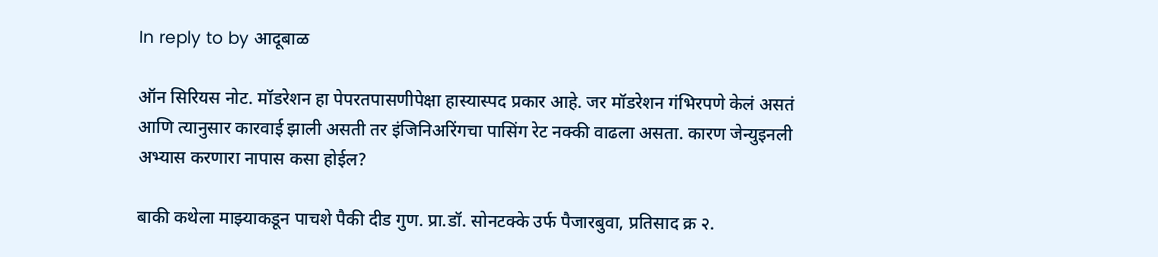In reply to by आदूबाळ

ऑन सिरियस नोट. मॉडरेशन हा पेपरतपासणीपेक्षा हास्यास्पद प्रकार आहे. जर मॉडरेशन गंभिरपणे केलं असतं आणि त्यानुसार कारवाई झाली असती तर इंजिनिअरिंगचा पासिंग रेट नक्की वाढला असता. कारण जेन्युइनली अभ्यास करणारा नापास कसा होईल?

बाकी कथेला माझ्याकडून पाचशे पैकी दीड गुण. प्रा.डॉ. सोनटक्के उर्फ पैजारबुवा, प्रतिसाद क्र २.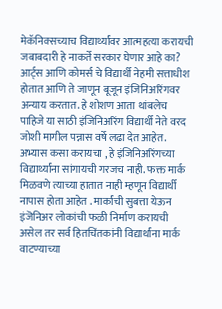मेकॅनिक्सच्याच विद्यार्थ्यांवर आत्महत्या करायची जबाबदारी हे नाकर्ते सरकार घेणार आहे का? आर्ट्स आणि कोमर्स चे विद्यार्थी नेहमी सत्ताधीश होतात आणि ते जाणून बूजून इंजिनिअरिंगवर अन्याय करतात. हे शोशण आता थांबलेच पाहिजे या साठी इंजिनिअरिंग विद्यार्थी नेते वरद जोशी मागील पन्नास वर्षे लढा देत आहेत. अभ्यास कसा करायचा , हे इंजिनिअरिंगच्या विद्यार्थ्यांना सांगायची गरजच नाही. फक्त मार्क मिळवणे त्याच्या हातात नाही म्हणून विद्यार्थी नापास होता आहेत . मार्कांची सुबत्ता येऊन इंजॆनिअर लोकांची फळी निर्माण करायची असेल तर सर्व हितचिंतकांनी विद्यार्थांना मार्क वाटण्याच्या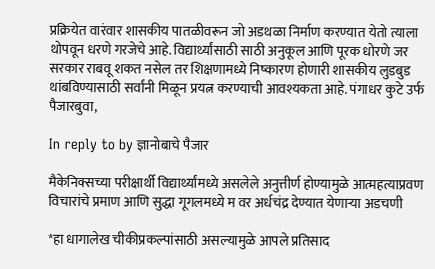प्रक्रियेत वारंवार शासकीय पातळीवरून जो अडथळा निर्माण करण्यात येतो त्याला थोपवून धरणे गरजेचे आहे. विद्यार्थ्यांसाठी साठी अनुकूल आणि पूरक धोरणे जर सरकार राबवू शकत नसेल तर शिक्षणामध्ये निष्कारण होणारी शासकीय लुडबुड थांबविण्यासाठी सर्वांनी मिळून प्रयत्न करण्याची आवश्यकता आहे. पंगाधर कुटे उर्फ पैजारबुवा,

In reply to by ज्ञानोबाचे पैजार

मैकेनिक्सच्या परीक्षार्थी विद्यार्थ्यांमध्ये असलेले अनुत्तीर्ण होण्यामुळे आत्महत्याप्रवण विचारांचे प्रमाण आणि सुद्धा गूगलमध्ये म वर अर्धचंद्र देण्यात येणाऱ्या अडचणी

*हा धागालेख चीकीप्रकल्पांसाठी असल्यामुळे आपले प्रतिसाद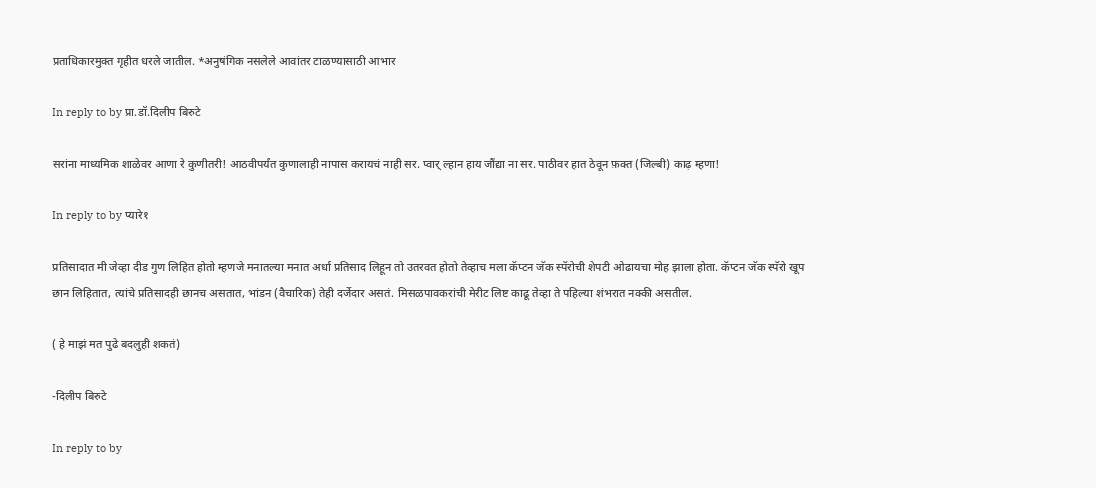प्रताधिकारमुक्त गृहीत धरले जातील. *अनुषंगिक नसलेले आवांतर टाळण्यासाठी आभार

In reply to by प्रा.डॉ.दिलीप बिरुटे

सरांना माध्यमिक शाळेवर आणा रे कुणीतरी! आठवीपर्यंत कुणालाही नापास करायचं नाही सर. प्वार् ल्हान हाय जौंद्या ना सर. पाठीवर हात ठेवून फ़क्त (जिल्बी) काढ़ म्हणा!

In reply to by प्यारे१

प्रतिसादात मी जेव्हा दीड गुण लिहित होतो म्हणजे मनातल्या मनात अर्धा प्रतिसाद लिहून तो उतरवत होतो तेव्हाच मला कॅप्टन जॅक स्पॅरोची शेपटी ओढायचा मोह झाला होता. कॅप्टन जॅक स्पॅरो खूप छान लिहितात, त्यांचे प्रतिसादही छानच असतात, भांडन (वैचारिक) तेही दर्जेदार असतं. मिसळपावकरांची मेरीट लिष्ट काढू तेव्हा ते पहिल्या शंभरात नक्की असतील.

( हे माझं मत पुढे बदलुही शकतं)

-दिलीप बिरुटे

In reply to by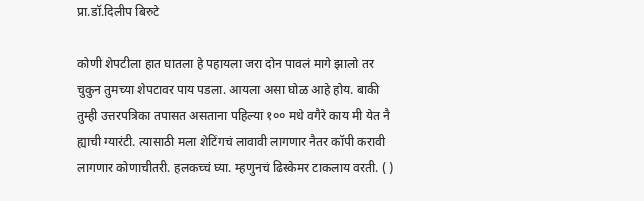प्रा.डॉ.दिलीप बिरुटे

कोणी शेपटीला हात घातला हे पहायला जरा दोन पावलं मागे झालो तर चुकुन तुमच्या शेपटावर पाय पडला. आयला असा घोळ आहे होय. बाकी तुम्ही उत्तरपत्रिका तपासत असताना पहिल्या १०० मधे वगैरे काय मी येत नै ह्याची ग्यारंटी. त्यासाठी मला शेटिंगचं लावावी लागणार नैतर कॉपी करावी लागणार कोणाचीतरी. हलकच्चं घ्या. म्हणुनचं ढिस्केमर टाकलाय वरती. ( )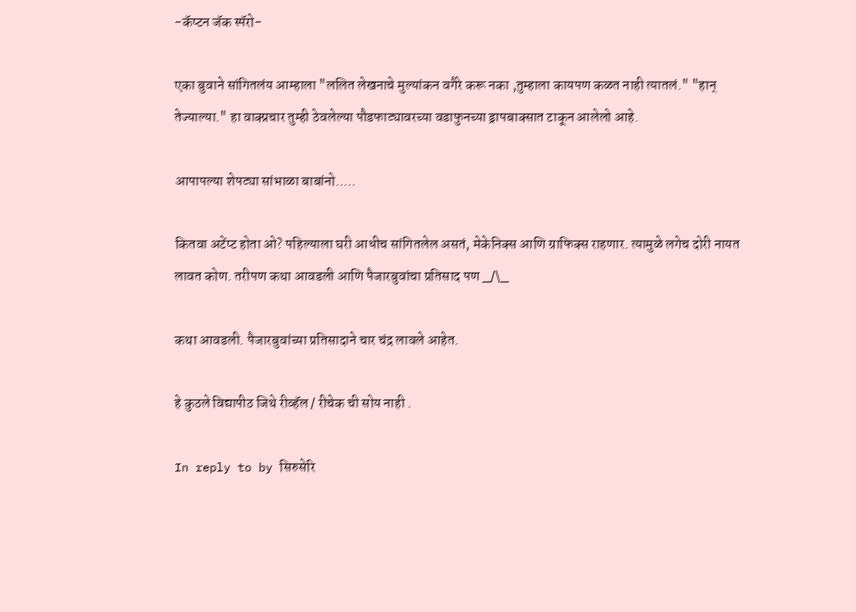-कॅप्टन जॅक स्पॅरो-

एका बुवाने सांगितलंय आम्हाला "ललित लेखनाचे मुल्यांकन वगैरे करू नका ,तुम्हाला कायपण कळत नाही त्यातलं." "हान् तेज्याल्या." हा वाक्प्रचार तुम्ही ठेवलेल्या पौडफाट्यावरच्या वडाफुनच्या ड्रापबाक्सात टाकून आलेलो आहे.

आपापल्या शेपट्या सांभाळा बाबांनो.....

कितवा अटेंप्ट होता ओ? पहिल्याला घरी आधीच सांगितलेल असतं, मेकेनिक्स आणि ग्राफिक्स राहणार. त्यामुळे लगेच दोरी नायत लावत कोण. तरीपण कथा आवडली आणि पैजारबुवांचा प्रतिसाद पण _/\_

कथा आवडली. पैजारबुवांच्या प्रतिसादाने चार चंद्र लावले आहेत.

हे कुठले विद्यापीठ जिथे रीव्हॅल / रीचेक ची सोय नाही .

In reply to by सिरुसेरि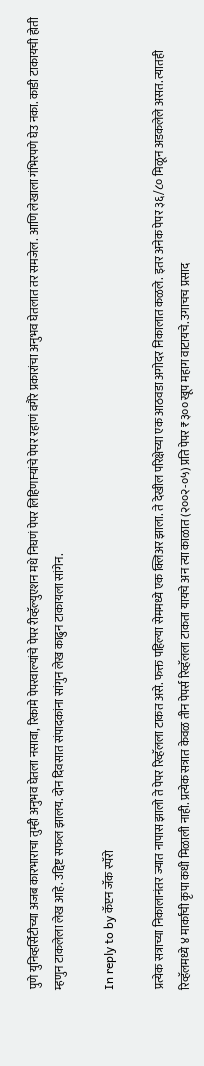पुणे युनिव्हर्सिटीच्या अजब कारभाराचा तुम्ही अनुभव घेतला नसावा, रिकामे पेपरवाल्यांचे पेपर रीव्हॅल्युएशन मधे निघणं पेपर लिहिणार्‍यांचे पेपर रहाणं वगैरे प्रकारांचा अनुभव घेतलात तर समजेल. आणि लेखाला गंभिरपणे घेउ नका. काडी टाकायची होती म्हणुन टाकलेला लेख आहे. उद्दिष्ट सफल झालय. दोन दिवसात संपादकांना सांगुन लेख काढुन टाकायला सांगेन.

In reply to by कॅप्टन जॅक स्पॅरो

प्रत्येक सत्राच्या निकालानंतर ज्यात नापास झालो ते पेपर रिव्हॅलला टाकत असे. फक्त पहिल्या सेममध्ये एक क्लिअर झाला. ते देखील परिक्षेच्या एक आठवडा अगोदर निकालात कळले. इतर अनेक पेपर ३६/८० मिळून अडकलेले असत. त्यातही रिव्हॅलमध्ये ४ मार्कांची कृपा कधी मिळाली नाही. प्रत्येक सत्रात केवळ तीन पेपर्स रिव्हॅलला टाकता यायचे अन त्या काळात (२००२-०५) प्रति पेपर ₹३०० खूप महाग वाटायचे. उगाचच प्रसाद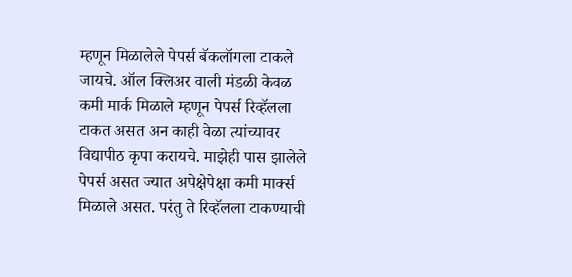म्हणून मिळालेले पेपर्स बॅकलॉगला टाकले जायचे. ऑल क्लिअर वाली मंडळी केवळ कमी मार्क मिळाले म्हणून पेपर्स रिव्हॅलला टाकत असत अन काही वेळा त्यांच्यावर विद्यापीठ कृपा करायचे. माझेही पास झालेले पेपर्स असत ज्यात अपेक्षेपेक्षा कमी मार्क्स मिळाले असत. परंतु ते रिव्हॅलला टाकण्याची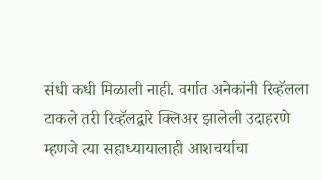संधी कधी मिळाली नाही. वर्गात अनेकांनी रिव्हॅलला टाकले तरी रिव्हॅलद्वारे क्लिअर झालेली उदाहरणे म्हणजे त्या सहाध्यायालाही आशचर्याचा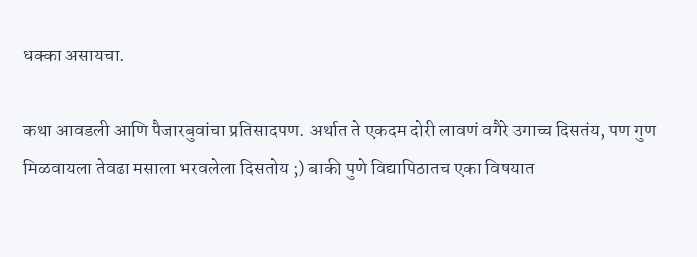धक्का असायचा.

कथा आवडली आणि पैजारबुवांचा प्रतिसादपण. अर्थात ते एकदम दोरी लावणं वगैरे उगाच्च दिसतंय, पण गुण मिळवायला तेवढा मसाला भरवलेला दिसतोय ;) बाकी पुणे विद्यापिठातच एका विषयात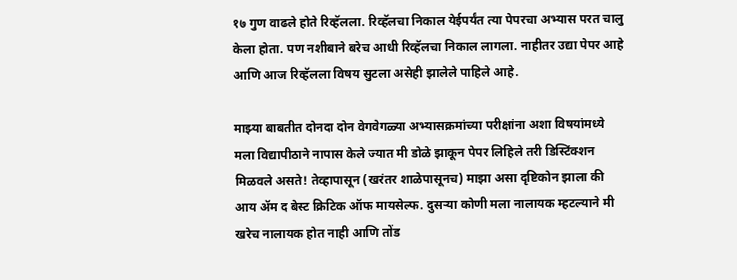१७ गुण वाढले होते रिव्हॅलला. रिव्हॅलचा निकाल येईपर्यंत त्या पेपरचा अभ्यास परत चालु केला होता. पण नशीबाने बरेच आधी रिव्हॅलचा निकाल लागला. नाहीतर उद्या पेपर आहे आणि आज रिव्हॅलला विषय सुटला असेही झालेले पाहिले आहे.

माझ्या बाबतीत दोनदा दोन वेगवेगळ्या अभ्यासक्रमांच्या परीक्षांना अशा विषयांमध्ये मला विद्यापीठाने नापास केले ज्यात मी डोळे झाकून पेपर लिहिले तरी डिस्टिंक्शन मिळवले असते! तेव्हापासून (खरंतर शाळेपासूनच) माझा असा दृष्टिकोन झाला की आय अ‍ॅम द बेस्ट क्रिटिक ऑफ मायसेल्फ. दुसर्‍या कोणी मला नालायक म्हटल्याने मी खरेच नालायक होत नाही आणि तोंड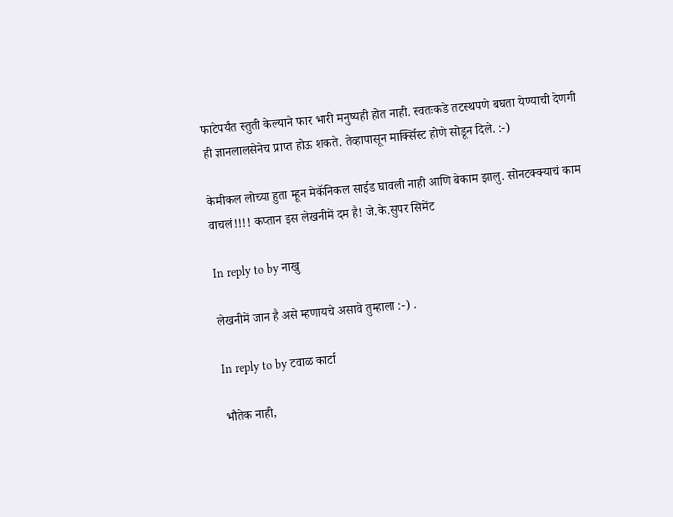फाटेपर्यंत स्तुती केल्याने फार भारी मनुष्यही होत नाही. स्वतःकडे तटस्थपणे बघता येण्याची देणगी ही ज्ञानलालसेनेच प्राप्त होऊ शकते. तेव्हापासून मार्क्सिस्ट होणे सोडून दिले. :-)

केमीकल लोच्या हुता म्हून मेकॅनिकल साईड घावली नाही आणि बेकाम झालु. सोनटक्क्याचं काम वाचलं!!!! कप्तान इस लेखनीमें दम है! जे.के.सुपर सिमेंट

In reply to by नाखु

लेखनीमें जान है असे म्हणायचे असावे तुम्हाला :-) .

In reply to by टवाळ कार्टा

भौतेक नाही,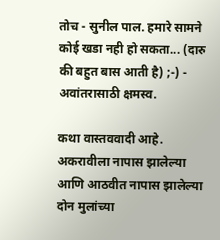तोच - सुनील पाल. हमारे सामने कोई खडा नही हो सकता... (दारु की बहुत बास आती है) ;-) - अवांतरासाठी क्षमस्व.

कथा वास्तववादी आहे. अकरावीला नापास झालेल्या आणि आठवीत नापास झालेल्या दोन मुलांच्या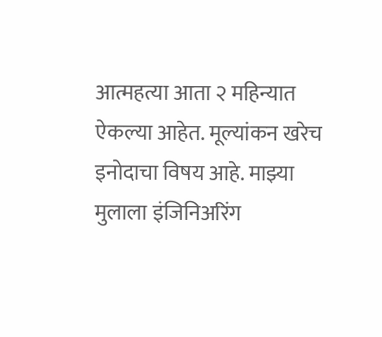आत्महत्या आता २ महिन्यात ऐकल्या आहेत. मूल्यांकन खरेच इनोदाचा विषय आहे. माझ्या मुलाला इंजिनिअरिंग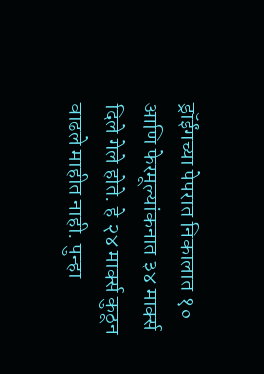ड्रॉईंगच्या पेपरात निकालात १० आणि फेरमूल्यांकनात ३४ मार्क्स दिले गेले होते. हे २४ मार्क्स कुठून वाढले माहीत नाही. पुन्हा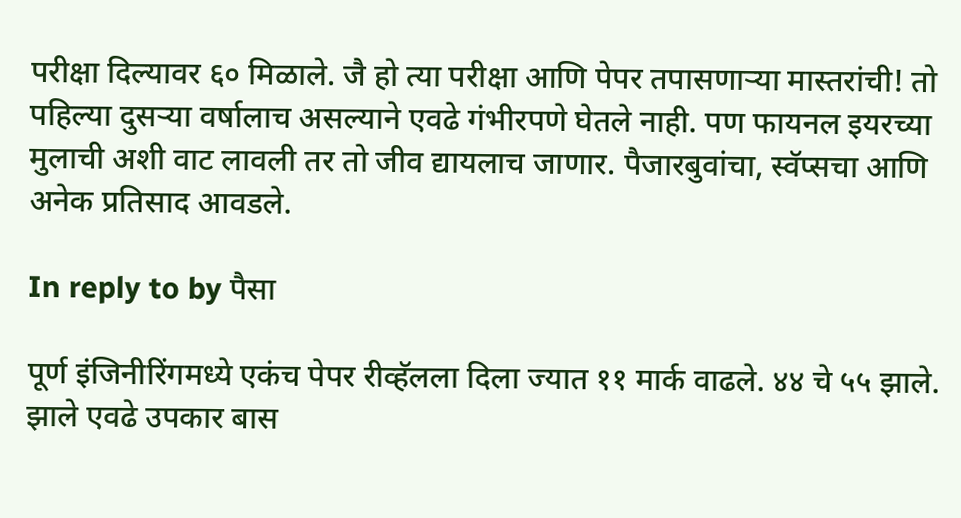परीक्षा दिल्यावर ६० मिळाले. जै हो त्या परीक्षा आणि पेपर तपासणार्‍या मास्तरांची! तो पहिल्या दुसर्‍या वर्षालाच असल्याने एवढे गंभीरपणे घेतले नाही. पण फायनल इयरच्या मुलाची अशी वाट लावली तर तो जीव द्यायलाच जाणार. पैजारबुवांचा, स्वॅप्सचा आणि अनेक प्रतिसाद आवडले.

In reply to by पैसा

पूर्ण इंजिनीरिंगमध्ये एकंच पेपर रीव्हॅलला दिला ज्यात ११ मार्क वाढले. ४४ चे ५५ झाले. झाले एवढे उपकार बास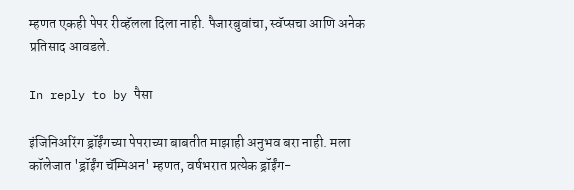म्हणत एकही पेपर रीव्हॅलला दिला नाही. पैजारबुवांचा, स्वॅप्सचा आणि अनेक प्रतिसाद आवडले.

In reply to by पैसा

इंजिनिअरिंग ड्रॉईंगच्या पेपराच्या बाबतीत माझाही अनुभव बरा नाही. मला कॉलेजात 'ड्रॉईंग चॅम्पिअन' म्हणत, वर्षभरात प्रत्येक ड्रॉईंग-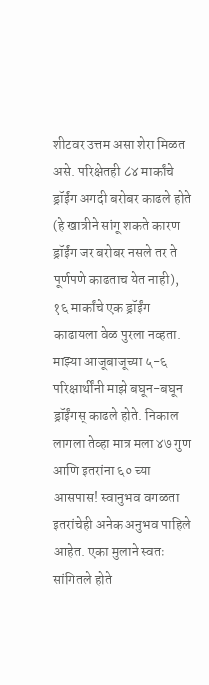शीटवर उत्तम असा शेरा मिळत असे. परिक्षेतही ८४ मार्कांचे ड्रॉईंग अगदी बरोबर काढले होते (हे खात्रीने सांगू शकते कारण ड्रॉईंग जर बरोबर नसले तर ते पूर्णपणे काढताच येत नाही), १६ मार्कांचे एक ड्रॉईंग काढायला वेळ पुरला नव्हता. माझ्या आजूबाजूच्या ५-६ परिक्षार्थींनी माझे बघून-बघून ड्रॉईंगस् काढले होते. निकाल लागला तेव्हा मात्र मला ४७ गुण आणि इतरांना ६० च्या आसपास! स्वानुभव वगळता इतरांचेही अनेक अनुभव पाहिले आहेत. एका मुलाने स्वतः सांगितले होते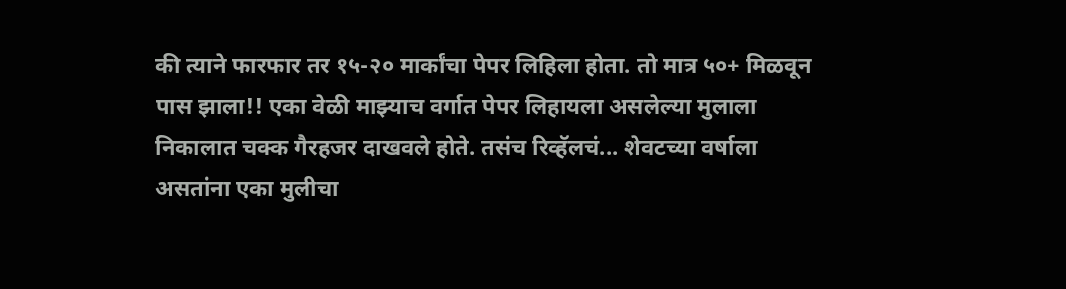की त्याने फारफार तर १५-२० मार्कांचा पेपर लिहिला होता. तो मात्र ५०+ मिळवून पास झाला!! एका वेळी माझ्याच वर्गात पेपर लिहायला असलेल्या मुलाला निकालात चक्क गैरहजर दाखवले होते. तसंच रिव्हॅलचं... शेवटच्या वर्षाला असतांना एका मुलीचा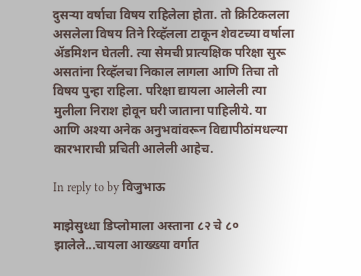दुसर्‍या वर्षाचा विषय राहिलेला होता. तो क्रिटिकलला असलेला विषय तिने रिव्हॅलला टाकून शेवटच्या वर्षाला अ‍ॅडमिशन घेतली. त्या सेमची प्रात्यक्षिक परिक्षा सुरू असतांना रिव्हॅलचा निकाल लागला आणि तिचा तो विषय पुन्हा राहिला. परिक्षा द्यायला आलेली त्या मुलीला निराश होवून घरी जाताना पाहिलीये. या आणि अश्या अनेक अनुभवांवरून विद्यापीठांमधल्या कारभाराची प्रचिती आलेली आहेच.

In reply to by विजुभाऊ

माझेसुध्धा डिप्लोमाला अस्ताना ८२ चे ८० झालेले...चायला आख्ख्या वर्गात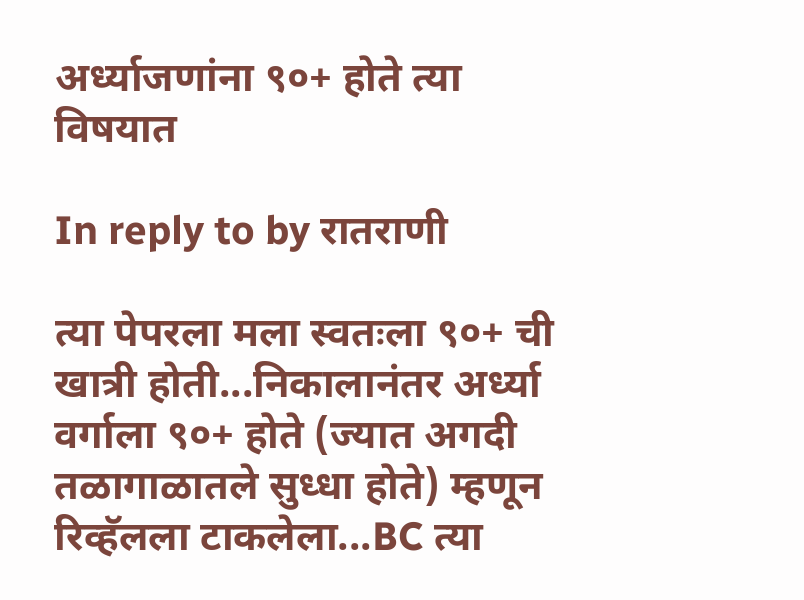अर्ध्याजणांना ९०+ होते त्या विषयात

In reply to by रातराणी

त्या पेपरला मला स्वतःला ९०+ ची खात्री होती...निकालानंतर अर्ध्या वर्गाला ९०+ होते (ज्यात अगदी तळागाळातले सुध्धा होते) म्हणून रिव्हॅलला टाकलेला...BC त्या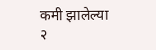कमी झालेल्या २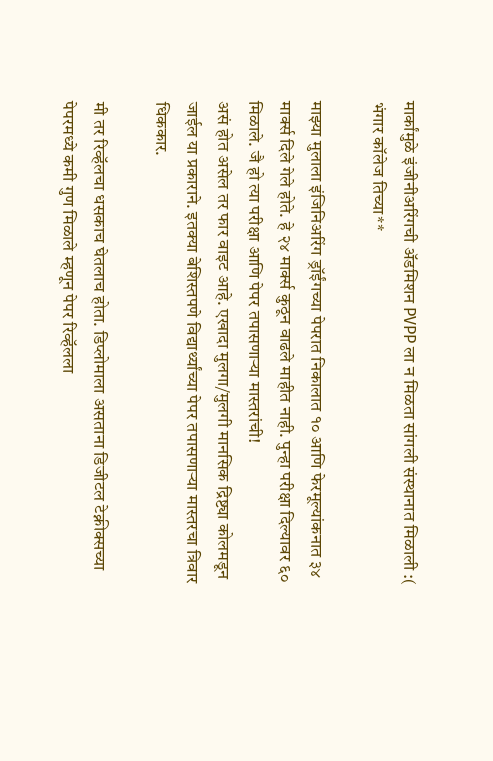मार्कांमुळे इंजीनीअरिंगची अ‍ॅडमिशन PVPP ला न मिळता सांगली संस्थानात मिळाली :( भंगार कॉलेज तिच्या**

माझ्या मुलाला इंजिनिअरिंग ड्रॉईंगच्या पेपरात निकालात १० आणि फेरमूल्यांकनात ३४ मार्क्स दिले गेले होते. हे २४ मार्क्स कुठून वाढले माहीत नाही. पुन्हा परीक्षा दिल्यावर ६० मिळाले. जै हो त्या परीक्षा आणि पेपर तपासणार्‍या मास्तरांची!
असं होत असेल तर फार वाइट आहे. एखादा मुलगा/मुलगी मानसिक द्रिष्ट्या कोलमडून जाईल या प्रकाराने. इतक्या बेशिस्तपणे विद्यार्थ्यांच्या पेपर तपासणार्‍या मास्तरचा त्रिवार धिककार.

मी तर रिव्हॅलचा धसकाच घेतलाच होता. डिप्लोमाला असताना डिजीटल टेक्नीक्सच्या पेपरमध्ये कमी गुण मिळाले म्हणून पेपर रिव्हॅलला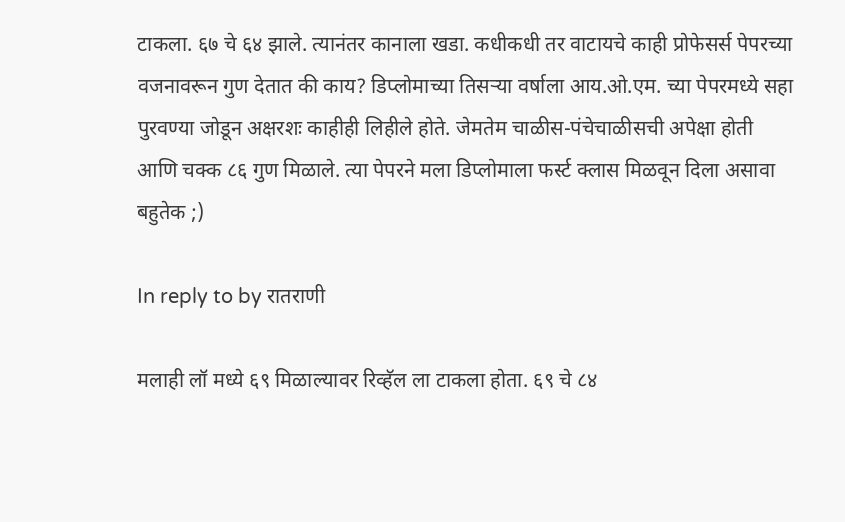टाकला. ६७ चे ६४ झाले. त्यानंतर कानाला खडा. कधीकधी तर वाटायचे काही प्रोफेसर्स पेपरच्या वजनावरून गुण देतात की काय? डिप्लोमाच्या तिसर्‍या वर्षाला आय.ओ.एम. च्या पेपरमध्ये सहा पुरवण्या जोडून अक्षरशः काहीही लिहीले होते. जेमतेम चाळीस-पंचेचाळीसची अपेक्षा होती आणि चक्क ८६ गुण मिळाले. त्या पेपरने मला डिप्लोमाला फर्स्ट क्लास मिळवून दिला असावा बहुतेक ;)

In reply to by रातराणी

मलाही लॉ मध्ये ६९ मिळाल्यावर रिव्हॅल ला टाकला होता. ६९ चे ८४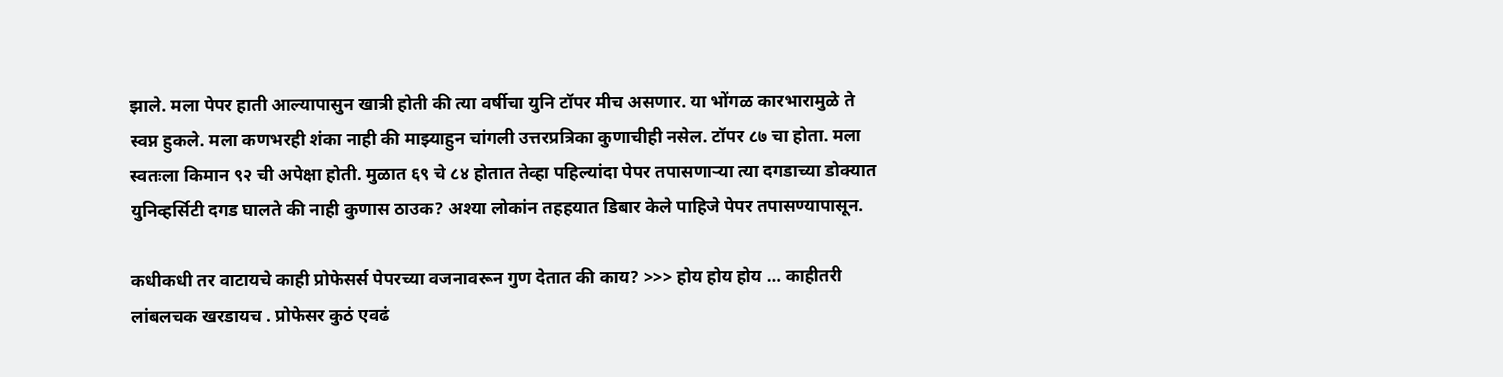झाले. मला पेपर हाती आल्यापासुन खात्री होती की त्या वर्षीचा युनि टॉपर मीच असणार. या भोंगळ कारभारामुळे ते स्वप्न हुकले. मला कणभरही शंका नाही की माझ्याहुन चांगली उत्तरप्रत्रिका कुणाचीही नसेल. टॉपर ८७ चा होता. मला स्वतःला किमान ९२ ची अपेक्षा होती. मुळात ६९ चे ८४ होतात तेव्हा पहिल्यांदा पेपर तपासणार्‍या त्या दगडाच्या डोक्यात युनिव्हर्सिटी दगड घालते की नाही कुणास ठाउक? अश्या लोकांन तहहयात डिबार केले पाहिजे पेपर तपासण्यापासून.

कधीकधी तर वाटायचे काही प्रोफेसर्स पेपरच्या वजनावरून गुण देतात की काय? >>> होय होय होय … काहीतरी लांबलचक खरडायच . प्रोफेसर कुठं एवढं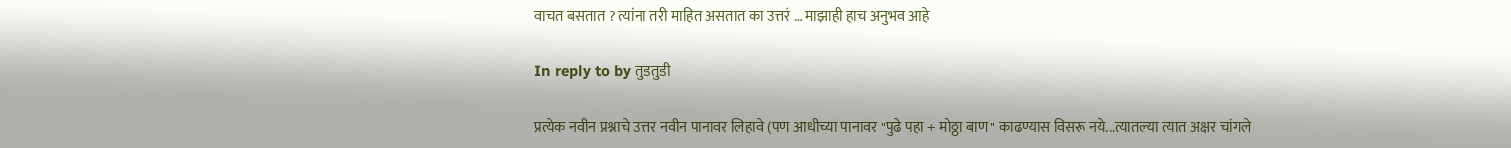वाचत बसतात ? त्यांना तरी माहित असतात का उत्तरं … माझाही हाच अनुभव आहे

In reply to by तुडतुडी

प्रत्येक नवीन प्रश्नाचे उत्तर नवीन पानावर लिहावे (पण आधीच्या पानावर "पुढे पहा + मोठ्ठा बाण" काढण्यास विसरू नये...त्यातल्या त्यात अक्षर चांगले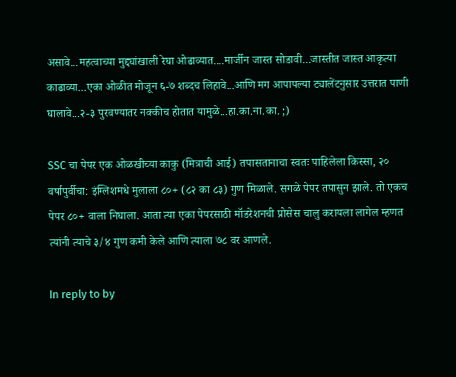असावे...महत्वाच्या मुद्द्यांखाली रेघा ओढाव्यात....मार्जीन जास्त सोडावी...जास्तीत जास्त आकृत्या काढाव्या...एका ओळीत मोजून ६-७ शब्दच लिहावे...आणि मग आपापल्या ट्यालेंटनुसार उत्तरात पाणी घालावे...२-३ पुरवण्यातर नक्कीच होतात यामुळे...हा.का.ना.का. ;)

SSC चा पेपर एक ओळखीच्या काकु (मित्राची आई) तपासतानाचा स्वतः पाहिलेला किस्सा, २० वर्षापुर्वीचा: इंग्लिशमधे मुलाला ८०+ (८२ का ८३) गुण मिळाले. सगळे पेपर तपासुन झाले. तो एकच पेपर ८०+ वाला निघाला. आता त्या एका पेपरसाठी मॉडरेशनची प्रोसेस चालु करायला लागेल म्हणत त्यांनी त्याचे ३/४ गुण कमी केले आणि त्याला ७८ वर आणले.

In reply to by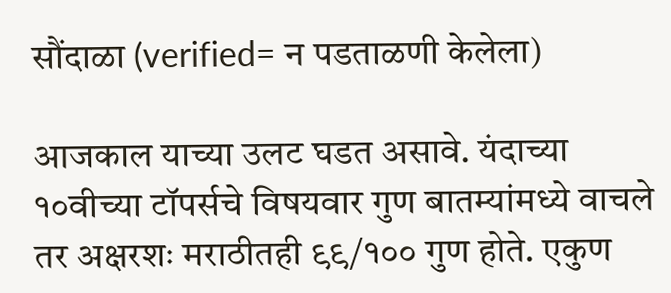सौंदाळा (verified= न पडताळणी केलेला)

आजकाल याच्या उलट घडत असावे. यंदाच्या १०वीच्या टॉपर्सचे विषयवार गुण बातम्यांमध्ये वाचले तर अक्षरशः मराठीतही ९९/१०० गुण होते. एकुण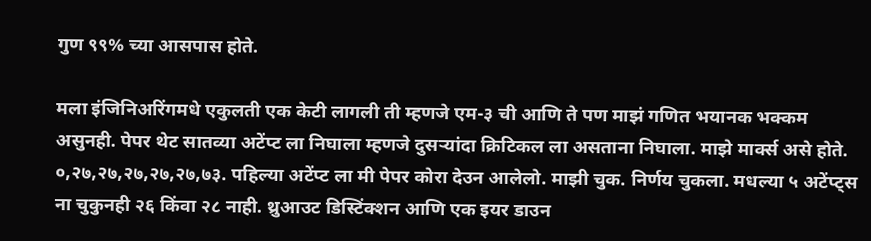गुण ९९% च्या आसपास होते.

मला इंजिनिअरिंगमधे एकुलती एक केटी लागली ती म्हणजे एम-३ ची आणि ते पण माझं गणित भयानक भक्कम असुनही. पेपर थेट सातव्या अटेंप्ट ला निघाला म्हणजे दुसर्‍यांदा क्रिटिकल ला असताना निघाला. माझे मार्क्स असे होते. ०,२७,२७,२७,२७,२७,७३. पहिल्या अटेंप्ट ला मी पेपर कोरा देउन आलेलो. माझी चुक. निर्णय चुकला. मधल्या ५ अटेंप्ट्स ना चुकुनही २६ किंवा २८ नाही. थ्रुआउट डिस्टिंक्शन आणि एक इयर डाउन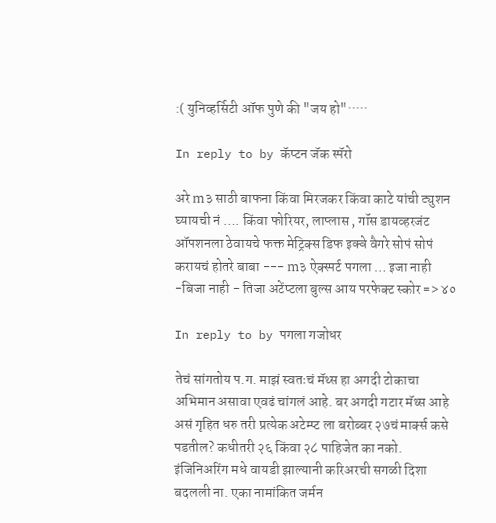:( युनिव्हर्सिटी ऑफ पुणे की "जय हो"·····

In reply to by कॅप्टन जॅक स्पॅरो

अरे m३ साठी बाफना किंवा मिरजकर किंवा काटे यांची ट्युशन घ्यायची नं …. किंवा फोरियर, लाप्लास , गॉस डायव्हरजंट ऑपशनला ठेवायचे फक्त मेट्रिक्स डिफ इक्वे वैगरे सोपं सोपं करायचं होतरे बाबा --- m३ ऐक्स्पर्ट पगला … इजा नाही -बिजा नाही - तिजा अटेंप्टला बुल्स आय परफेक्ट स्कोर => ४०

In reply to by पगला गजोधर

तेचं सांगतोय प.ग. माझं स्वतःचं मॅथ्स हा अगदी टोकाचा अभिमान असावा एवढं चांगलं आहे. बर अगदी गटार मॅथ्स आहे असं गृहित धरु तरी प्रत्येक अटेम्प्ट ला बरोब्बर २७चं मार्क्स कसे पडतील? कधीतरी २६ किंवा २८ पाहिजेत का नको. इंजिनिअरिंग मधे वायडी झाल्यानी करिअरची सगळी दिशा बदलली ना. एका नामांकित जर्मन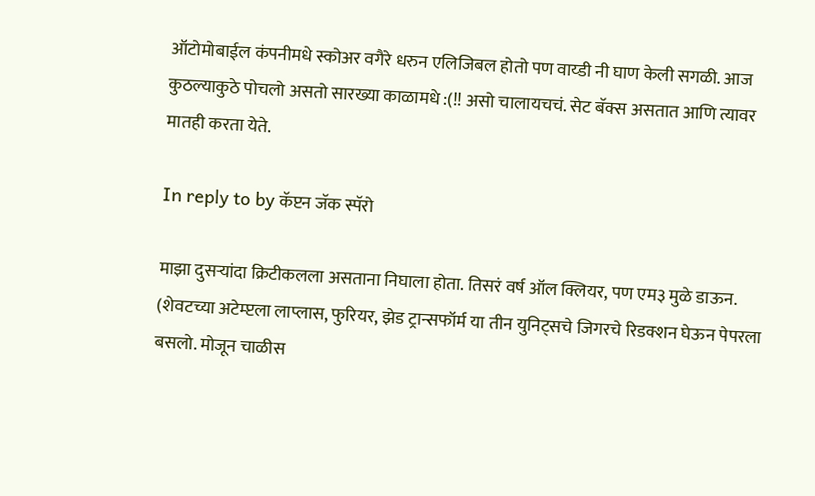ऑटोमोबाईल कंपनीमधे स्कोअर वगैरे धरुन एलिजिबल होतो पण वाय्डी नी घाण केली सगळी. आज कुठल्याकुठे पोचलो असतो सारख्या काळामधे :(!! असो चालायचचं. सेट बॅक्स असतात आणि त्यावर मातही करता येते.

In reply to by कॅप्टन जॅक स्पॅरो

माझा दुसर्‍यांदा क्रिटीकलला असताना निघाला होता. तिसरं वर्ष ऑल क्लियर, पण एम३ मुळे डाऊन. (शेवटच्या अटेम्प्टला लाप्लास, फुरियर, झेड ट्रान्सफॉर्म या तीन युनिट्सचे जिगरचे रिडक्शन घेऊन पेपरला बसलो. मोजून चाळीस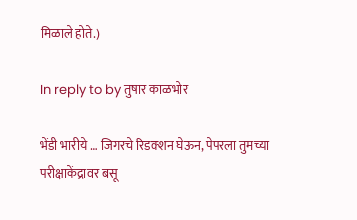मिळाले होते.)

In reply to by तुषार काळभोर

भेंडी भारीये … जिगरचे रिडक्शन घेऊन, पेपरला तुमच्या परीक्षाकेंद्रावर बसू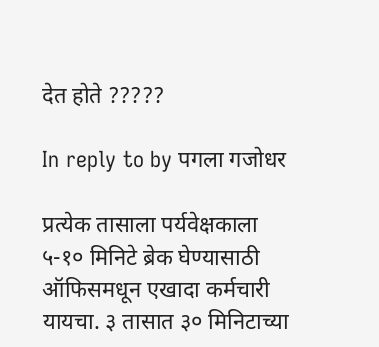देत होते ?????

In reply to by पगला गजोधर

प्रत्येक तासाला पर्यवेक्षकाला ५-१० मिनिटे ब्रेक घेण्यासाठी ऑफिसमधून एखादा कर्मचारी यायचा. ३ तासात ३० मिनिटाच्या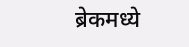ब्रेकमध्ये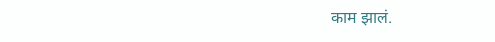काम झालं.